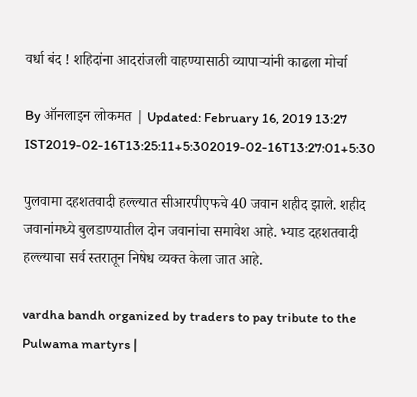वर्धा बंद ! शहिदांना आदरांजली वाहण्यासाठी व्यापाऱ्यांनी काढला मोर्चा

By ऑनलाइन लोकमत | Updated: February 16, 2019 13:27 IST2019-02-16T13:25:11+5:302019-02-16T13:27:01+5:30

पुलवामा दहशतवादी हल्ल्यात सीआरपीएफचे 40 जवान शहीद झाले. शहीद जवानांमध्ये बुलडाण्यातील दोन जवानांचा समावेश आहे. भ्याड दहशतवादी हल्ल्याचा सर्व स्तरातून निषेध व्यक्त केला जात आहे.

vardha bandh organized by traders to pay tribute to the Pulwama martyrs |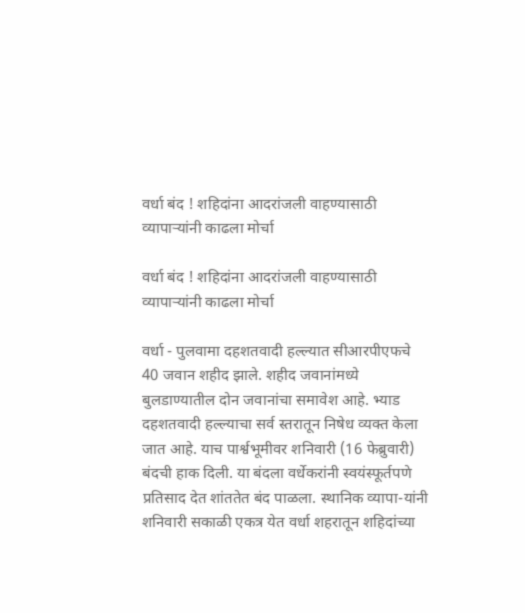वर्धा बंद ! शहिदांना आदरांजली वाहण्यासाठी व्यापाऱ्यांनी काढला मोर्चा

वर्धा बंद ! शहिदांना आदरांजली वाहण्यासाठी व्यापाऱ्यांनी काढला मोर्चा

वर्धा - पुलवामा दहशतवादी हल्ल्यात सीआरपीएफचे 40 जवान शहीद झाले. शहीद जवानांमध्ये बुलडाण्यातील दोन जवानांचा समावेश आहे. भ्याड दहशतवादी हल्ल्याचा सर्व स्तरातून निषेध व्यक्त केला जात आहे. याच पार्श्वभूमीवर शनिवारी (16 फेब्रुवारी) बंदची हाक दिली. या बंदला वर्धेकरांनी स्वयंस्फूर्तपणे प्रतिसाद देत शांततेत बंद पाळला. स्थानिक व्यापा-यांनी शनिवारी सकाळी एकत्र येत वर्धा शहरातून शहिदांच्या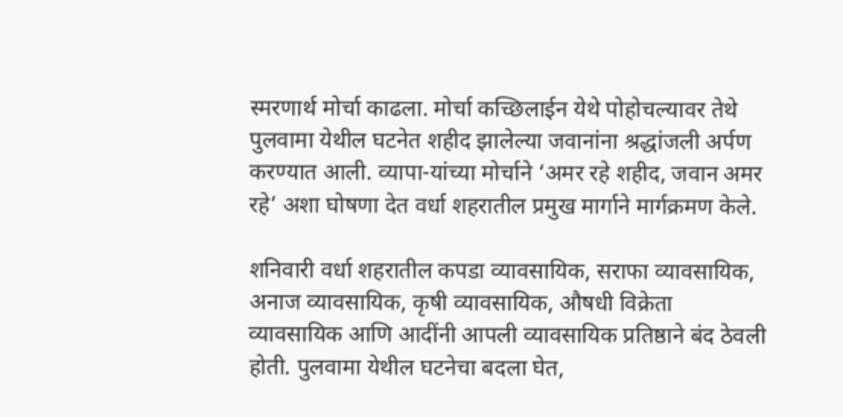स्मरणार्थ मोर्चा काढला. मोर्चा कच्छिलाईन येथे पोहोचल्यावर तेथे पुलवामा येथील घटनेत शहीद झालेल्या जवानांना श्रद्धांजली अर्पण करण्यात आली. व्यापा-यांच्या मोर्चाने ‘अमर रहे शहीद, जवान अमर रहे’ अशा घोषणा देत वर्धा शहरातील प्रमुख मार्गाने मार्गक्रमण केले.

शनिवारी वर्धा शहरातील कपडा व्यावसायिक, सराफा व्यावसायिक, अनाज व्यावसायिक, कृषी व्यावसायिक, औषधी विक्रेता व्यावसायिक आणि आदींनी आपली व्यावसायिक प्रतिष्ठाने बंद ठेवली होती. पुलवामा येथील घटनेचा बदला घेत,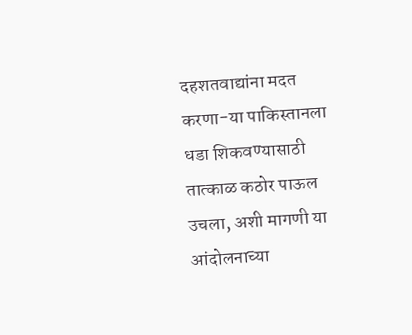दहशतवाद्यांना मदत करणा-या पाकिस्तानला धडा शिकवण्यासाठी तात्काळ कठोर पाऊल उचला, अशी मागणी या आंदोलनाच्या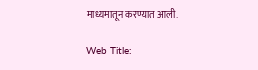माध्यमातून करण्यात आली.

Web Title: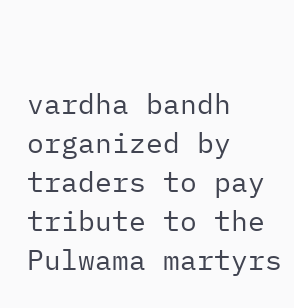vardha bandh organized by traders to pay tribute to the Pulwama martyrs